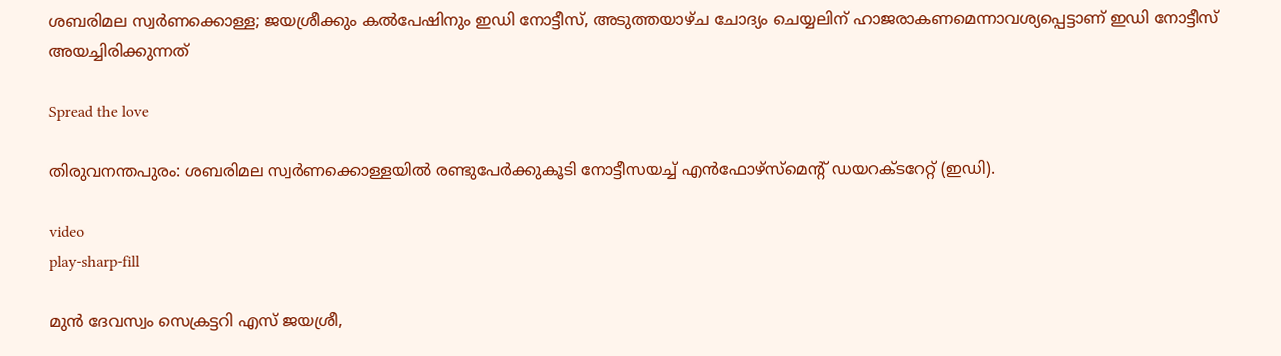ശബരിമല സ്വര്‍ണക്കൊള്ള; ജയശ്രീക്കും കല്‍പേഷിനും ഇഡി നോട്ടീസ്, അടുത്തയാഴ്ച ചോദ്യം ചെയ്യലിന് ഹാജരാകണമെന്നാവശ്യപ്പെട്ടാണ് ഇഡി നോട്ടീസ് അയച്ചിരിക്കുന്നത്

Spread the love

തിരുവനന്തപുരം: ശബരിമല സ്വർണക്കൊള്ളയില്‍ രണ്ടുപേർക്കുകൂടി നോട്ടീസയച്ച്‌ എൻഫോഴ്‌സ്‌മെന്റ് ഡയറക്ടറേറ്റ് (ഇഡി).

video
play-sharp-fill

മുന്‍ ദേവസ്വം സെക്രട്ടറി എസ് ജയശ്രീ,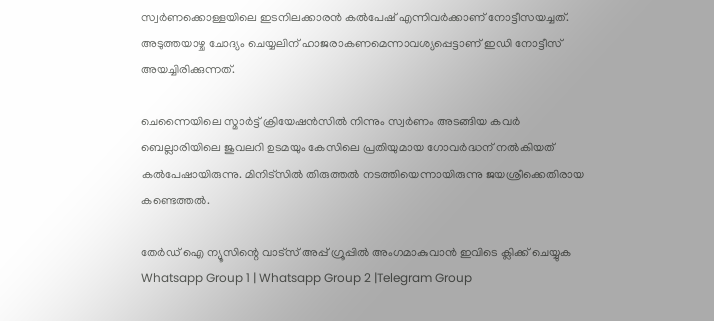സ്വര്‍ണക്കൊള്ളയിലെ ഇടനിലക്കാരന്‍ കല്‍പേഷ് എന്നിവര്‍ക്കാണ് നോട്ടീസയച്ചത്. അടുത്തയാഴ്ച ചോദ്യം ചെയ്യലിന് ഹാജരാകണമെന്നാവശ്യപ്പെട്ടാണ് ഇഡി നോട്ടീസ് അയച്ചിരിക്കുന്നത്.

ചെന്നൈയിലെ സ്മാര്‍ട്ട് ക്രിയേഷന്‍സില്‍ നിന്നും സ്വര്‍ണം അടങ്ങിയ കവര്‍ ബെല്ലാരിയിലെ ജുവലറി ഉടമയും കേസിലെ പ്രതിയുമായ ഗോവർദ്ധന് നല്‍കിയത് കല്‍പേഷായിരുന്നു. മിനിട്‌സില്‍ തിരുത്തല്‍ നടത്തിയെന്നായിരുന്നു ജയശ്രീക്കെതിരായ കണ്ടെത്തല്‍.

തേർഡ് ഐ ന്യൂസിന്റെ വാട്സ് അപ്പ് ഗ്രൂപ്പിൽ അംഗമാകുവാൻ ഇവിടെ ക്ലിക്ക് ചെയ്യുക
Whatsapp Group 1 | Whatsapp Group 2 |Telegram Group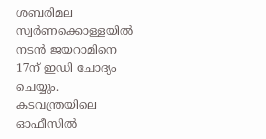ശബരിമല സ്വർണക്കൊള്ളയില്‍ നടൻ ജയറാമിനെ 17ന് ഇഡി ചോദ്യം ചെയ്യും. കടവന്ത്രയിലെ ഓഫീസില്‍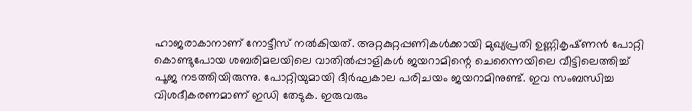ഹാജരാകാനാണ് നോട്ടീസ് നല്‍കിയത്. അറ്റകുറ്റപ്പണികള്‍ക്കായി മുഖ്യപ്രതി ഉണ്ണികൃഷ്‌ണൻ പോറ്റി കൊണ്ടുപോയ ശബരിമലയിലെ വാതില്‍പ്പാളികള്‍ ജയറാമിന്റെ ചെന്നൈയിലെ വീട്ടിലെത്തിച്ച്‌ പൂജ നടത്തിയിരുന്നു. പോറ്റിയുമായി ദീർഘകാല പരിചയം ജയറാമിനുണ്ട്. ഇവ സംബന്ധിച്ച വിശദീകരണമാണ് ഇഡി തേടുക. ഇരുവരും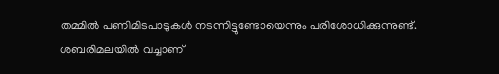തമ്മില്‍ പണിമിടപാടുകള്‍ നടന്നിട്ടുണ്ടോയെന്നും പരിശോധിക്കുന്നുണ്ട്. ശബരിമലയില്‍ വച്ചാണ്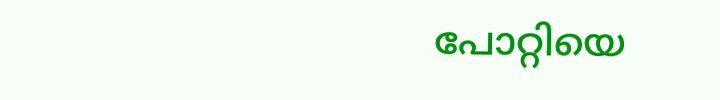പോറ്റിയെ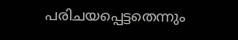പരിചയപ്പെട്ടതെന്നും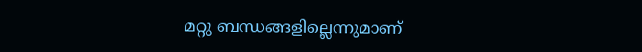മറ്റു ബന്ധങ്ങളില്ലെന്നുമാണ്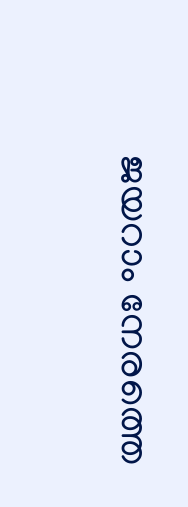ജയറാം നേരത്തെ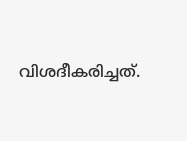വിശദീകരിച്ചത്.